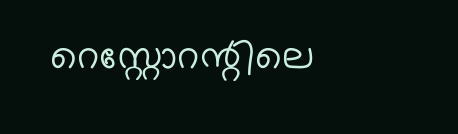റെസ്റ്റോറന്റിലെ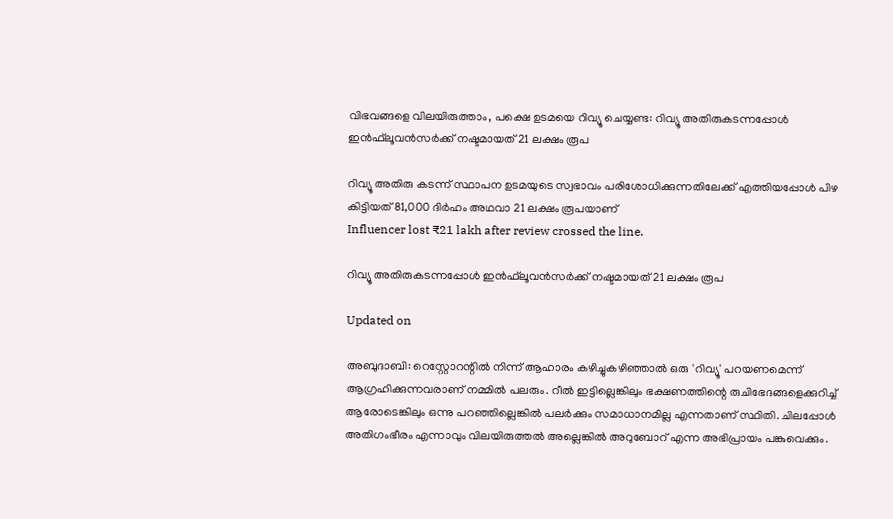വിഭവങ്ങളെ വിലയിരുത്താം, പക്ഷെ ഉടമയെ റിവ്യൂ ചെയ്യണ്ട: റിവ്യൂ അതിരുകടന്നപ്പോള്‍ ഇന്‍ഫ്‌ലൂവന്‍സര്‍ക്ക് നഷ്ടമായത് 21 ലക്ഷം രൂപ

റിവ്യൂ അതിരു കടന്ന് സ്ഥാപന ഉടമയുടെ സ്വഭാവം പരിശോധിക്കുന്നതിലേക്ക് എത്തിയപ്പോള്‍ പിഴ കിട്ടിയത് 81,000 ദിര്‍ഹം അഥവാ 21 ലക്ഷം രൂപയാണ്
Influencer lost ₹21 lakh after review crossed the line.

റിവ്യൂ അതിരുകടന്നപ്പോള്‍ ഇന്‍ഫ്‌ലൂവന്‍സര്‍ക്ക് നഷ്ടമായത് 21 ലക്ഷം രൂപ

Updated on

അബുദാബി: റെസ്റ്റോറന്റില്‍ നിന്ന് ആഹാരം കഴിച്ചുകഴിഞ്ഞാല്‍ ഒരു 'റിവ്യൂ' പറയണമെന്ന് ആഗ്രഹിക്കുന്നവരാണ് നമ്മില്‍ പലരും. റീല്‍ ഇട്ടില്ലെങ്കിലും ഭക്ഷണത്തിന്റെ രുചിഭേദങ്ങളെക്കുറിച്ച് ആരോടെങ്കിലും ഒന്നു പറഞ്ഞില്ലെങ്കില്‍ പലര്‍ക്കും സമാധാനമില്ല എന്നതാണ് സ്ഥിതി. ചിലപ്പോള്‍ അതിഗംഭീരം എന്നാവും വിലയിരുത്തല്‍ അല്ലെങ്കില്‍ അറുബോറ് എന്ന അഭിപ്രായം പങ്കുവെക്കും.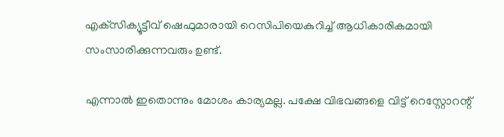എക്‌സിക്യൂട്ടീവ് ഷെഫുമാരായി റെസിപിയെകുറിച്ച് ആധികാരികമായി സംസാരിക്കുന്നവരും ഉണ്ട്.

എന്നാല്‍ ഇതൊന്നും മോശം കാര്യമല്ല. പക്ഷേ വിഭവങ്ങളെ വിട്ട് റെസ്റ്റോറന്റ്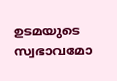ഉടമയുടെ സ്വഭാവമോ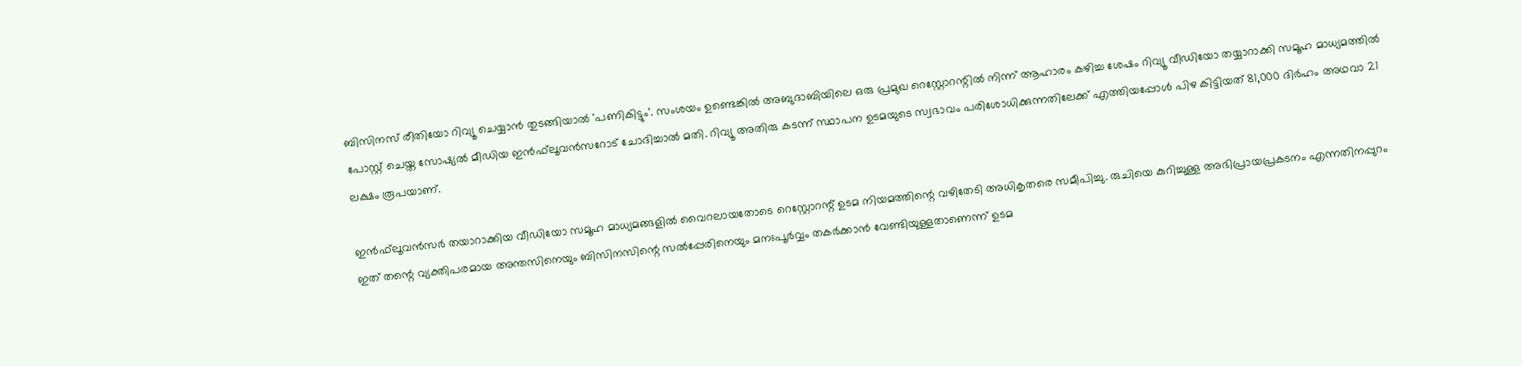ബിസിനസ് രീതിയോ റിവ്യൂ ചെയ്യാന്‍ തുടങ്ങിയാല്‍ 'പണികിട്ടും'. സംശയം ഉണ്ടെങ്കില്‍ അബുദാബിയിലെ ഒരു പ്രമുഖ റെസ്റ്റോറന്റില്‍ നിന്ന് ആഹാരം കഴിച്ച ശേഷം റിവ്യൂ വീഡിയോ തയ്യാറാക്കി സമൂഹ മാധ്യമത്തില്‍ പോസ്റ്റ് ചെയ്ത സോഷ്യല്‍ മീഡിയ ഇന്‍ഫ്‌ലൂവന്‍സറോട് ചോദിച്ചാല്‍ മതി. റിവ്യൂ അതിരു കടന്ന് സ്ഥാപന ഉടമയുടെ സ്വഭാവം പരിശോധിക്കുന്നതിലേക്ക് എത്തിയപ്പോള്‍ പിഴ കിട്ടിയത് 81,000 ദിര്‍ഹം അഥവാ 21 ലക്ഷം രൂപയാണ്.

ഇന്‍ഫ്‌ലൂവന്‍സര്‍ തയാറാക്കിയ വീഡിയോ സമൂഹ മാധ്യമങ്ങളില്‍ വൈറലായതോടെ റെസ്റ്റോറന്റ് ഉടമ നിയമത്തിന്റെ വഴിതേടി അധികൃതരെ സമീപിച്ചു. രുചിയെ കുറിച്ചുള്ള അഭിപ്രായപ്രകടനം എന്നതിനപ്പുറം ഇത് തന്റെ വ്യക്തിപരമായ അന്തസിനെയും ബിസിനസിന്റെ സല്‍പ്പേരിനെയും മനഃപൂര്‍വ്വം തകര്‍ക്കാന്‍ വേണ്ടിയുള്ളതാണെന്ന് ഉടമ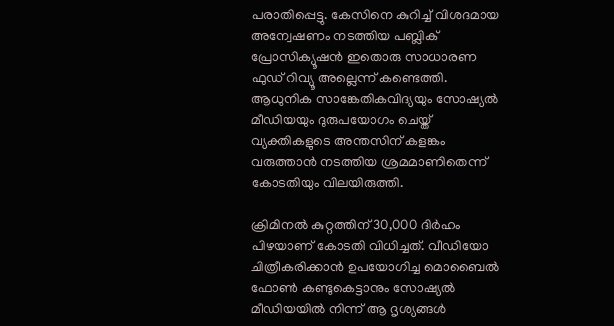പരാതിപ്പെട്ടു. കേസിനെ കുറിച്ച് വിശദമായ അന്വേഷണം നടത്തിയ പബ്ലിക് പ്രോസിക്യൂഷന്‍ ഇതൊരു സാധാരണ ഫുഡ് റിവ്യൂ അല്ലെന്ന് കണ്ടെത്തി. ആധുനിക സാങ്കേതികവിദ്യയും സോഷ്യല്‍ മീഡിയയും ദുരുപയോഗം ചെയ്ത് വ്യക്തികളുടെ അന്തസിന് കളങ്കം വരുത്താന്‍ നടത്തിയ ശ്രമമാണിതെന്ന് കോടതിയും വിലയിരുത്തി.

ക്രിമിനല്‍ കുറ്റത്തിന് 30,000 ദിര്‍ഹം പിഴയാണ് കോടതി വിധിച്ചത്. വീഡിയോ ചിത്രീകരിക്കാന്‍ ഉപയോഗിച്ച മൊബൈല്‍ ഫോണ്‍ കണ്ടുകെട്ടാനും സോഷ്യല്‍ മീഡിയയില്‍ നിന്ന് ആ ദൃശ്യങ്ങള്‍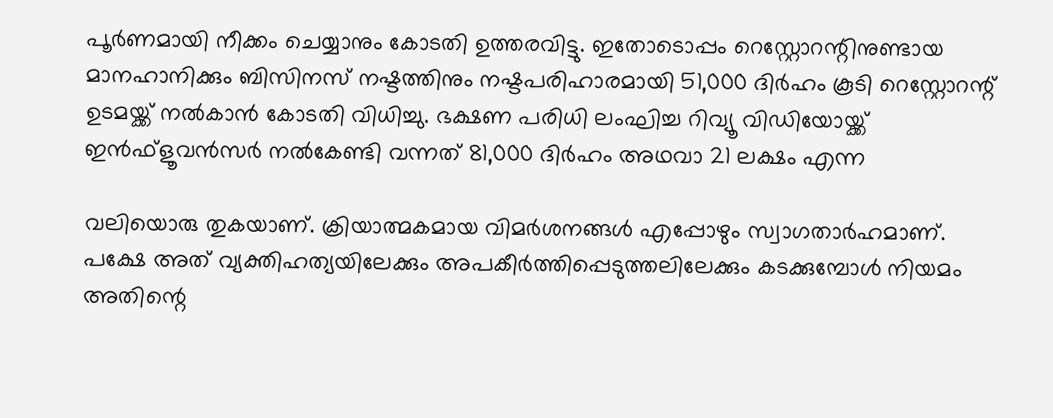പൂര്‍ണമായി നീക്കം ചെയ്യാനും കോടതി ഉത്തരവിട്ടു. ഇതോടൊപ്പം റെസ്റ്റോറന്റിനുണ്ടായ മാനഹാനിക്കും ബിസിനസ് നഷ്ടത്തിനും നഷ്ടപരിഹാരമായി 51,000 ദിര്‍ഹം കൂടി റെസ്റ്റോറന്റ് ഉടമയ്ക്ക് നല്‍കാന്‍ കോടതി വിധിച്ചു. ഭക്ഷണ പരിധി ലംഘിച്ച റിവ്യൂ വിഡിയോയ്ക്ക് ഇന്‍ഫ്‌ളൂവന്‍സര്‍ നല്‍കേണ്ടി വന്നത് 81,000 ദിര്‍ഹം അഥവാ 21 ലക്ഷം എന്ന

വലിയൊരു തുകയാണ്. ക്രിയാത്മകമായ വിമര്‍ശനങ്ങള്‍ എപ്പോഴും സ്വാഗതാര്‍ഹമാണ്. പക്ഷേ അത് വ്യക്തിഹത്യയിലേക്കും അപകീര്‍ത്തിപ്പെടുത്തലിലേക്കും കടക്കുമ്പോള്‍ നിയമം അതിന്റെ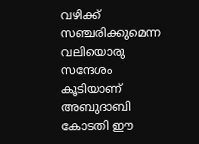വഴിക്ക് സഞ്ചരിക്കുമെന്ന വലിയൊരു സന്ദേശം കൂടിയാണ് അബുദാബി കോടതി ഈ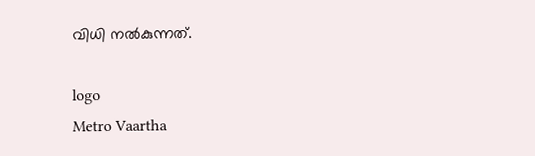വിധി നല്‍കുന്നത്.

logo
Metro Vaartha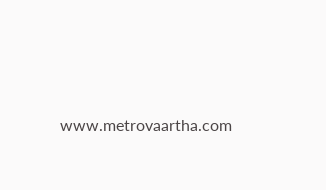www.metrovaartha.com